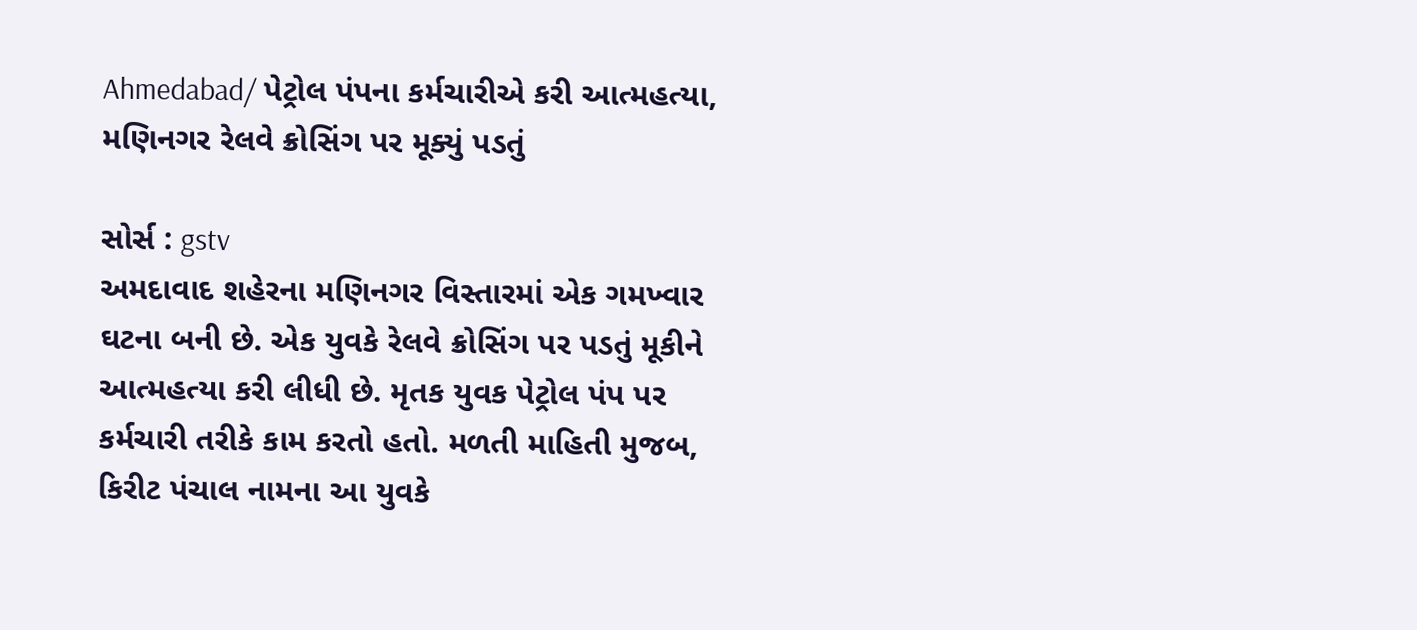Ahmedabad/ પેટ્રોલ પંપના કર્મચારીએ કરી આત્મહત્યા, મણિનગર રેલવે ક્રોસિંગ પર મૂક્યું પડતું

સોર્સ : gstv
અમદાવાદ શહેરના મણિનગર વિસ્તારમાં એક ગમખ્વાર ઘટના બની છે. એક યુવકે રેલવે ક્રોસિંગ પર પડતું મૂકીને આત્મહત્યા કરી લીધી છે. મૃતક યુવક પેટ્રોલ પંપ પર કર્મચારી તરીકે કામ કરતો હતો. મળતી માહિતી મુજબ, કિરીટ પંચાલ નામના આ યુવકે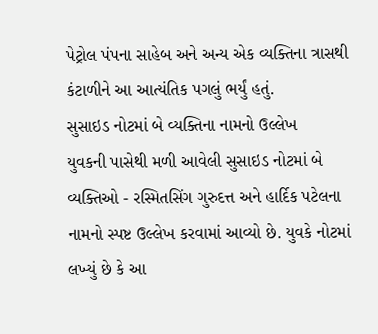પેટ્રોલ પંપના સાહેબ અને અન્ય એક વ્યક્તિના ત્રાસથી કંટાળીને આ આત્યંતિક પગલું ભર્યું હતું.
સુસાઇડ નોટમાં બે વ્યક્તિના નામનો ઉલ્લેખ
યુવકની પાસેથી મળી આવેલી સુસાઇડ નોટમાં બે વ્યક્તિઓ - રસ્મિતસિંગ ગુરુદત્ત અને હાર્દિક પટેલના નામનો સ્પષ્ટ ઉલ્લેખ કરવામાં આવ્યો છે. યુવકે નોટમાં લખ્યું છે કે આ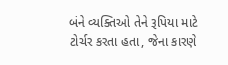બંને વ્યક્તિઓ તેને રૂપિયા માટે ટોર્ચર કરતા હતા, જેના કારણે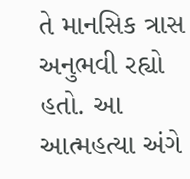તે માનસિક ત્રાસ અનુભવી રહ્યો હતો. આ આત્મહત્યા અંગે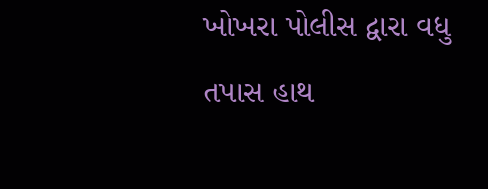ખોખરા પોલીસ દ્વારા વધુ તપાસ હાથ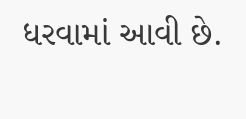ધરવામાં આવી છે.